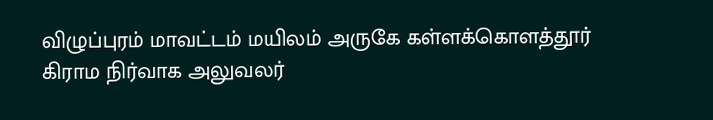விழுப்புரம் மாவட்டம் மயிலம் அருகே கள்ளக்கொளத்தூர் கிராம நிர்வாக அலுவலர்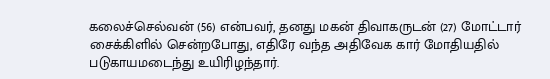கலைச்செல்வன் (56) என்பவர், தனது மகன் திவாகருடன் (27) மோட்டார் சைக்கிளில் சென்றபோது, எதிரே வந்த அதிவேக கார் மோதியதில் படுகாயமடைந்து உயிரிழந்தார்.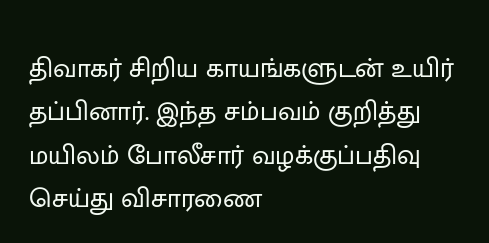திவாகர் சிறிய காயங்களுடன் உயிர் தப்பினார். இந்த சம்பவம் குறித்து மயிலம் போலீசார் வழக்குப்பதிவு செய்து விசாரணை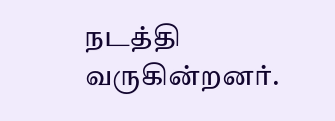நடத்தி வருகின்றனர்.